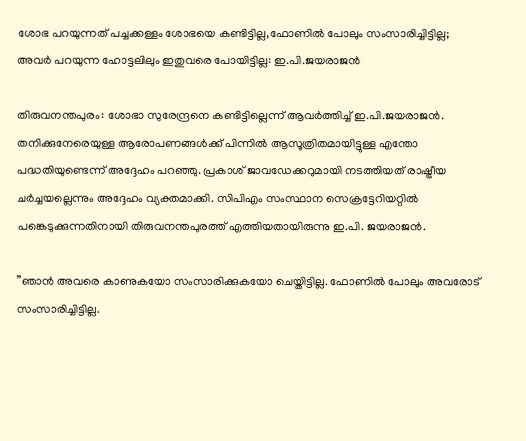ശോഭ പറയുന്നത് പച്ചക്കള്ളം ശോഭയെ കണ്ടിട്ടില്ല,ഫോണിൽ പോലും സംസാരിച്ചിട്ടില്ല; അവർ പറയുന്ന ഹോട്ടലിലും ഇതുവരെ പോയിട്ടില്ല: ഇ.പി.ജയരാജൻ

തിരുവനന്തപുരം: ശോഭാ സുരേന്ദ്രനെ കണ്ടിട്ടില്ലെന്ന് ആവര്‍ത്തിച്ച് ഇ.പി.ജയരാജന്‍. തനിക്കുനേരെയുള്ള ആരോപണങ്ങള്‍ക്ക് പിന്നില്‍ ആസൂത്രിതമായിട്ടുള്ള എന്തോ പദ്ധതിയുണ്ടെന്ന് അദ്ദേഹം പറഞ്ഞു. പ്രകാശ് ജാവഡേക്കറുമായി നടത്തിയത് രാഷ്ട്രീയ ചര്‍ച്ചയല്ലെന്നും അദ്ദേഹം വ്യക്തമാക്കി. സിപിഎം സംസ്ഥാന സെക്രട്ടേറിയറ്റില്‍ പങ്കെടുക്കുന്നതിനായി തിരുവനന്തപുരത്ത് എത്തിയതായിരുന്നു ഇ.പി. ജയരാജന്‍.

”ഞാന്‍ അവരെ കാണുകയോ സംസാരിക്കുകയോ ചെയ്തിട്ടില്ല. ഫോണില്‍ പോലും അവരോട് സംസാരിച്ചിട്ടില്ല.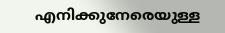എനിക്കുനേരെയുള്ള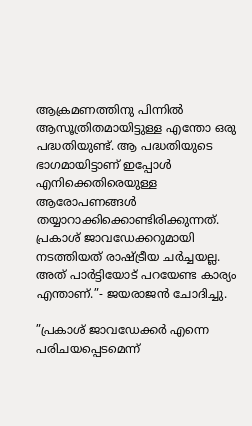ആക്രമണത്തിനു പിന്നില്‍ ആസൂത്രിതമായിട്ടുള്ള എന്തോ ഒരു പദ്ധതിയുണ്ട്. ആ പദ്ധതിയുടെ ഭാഗമായിട്ടാണ് ഇപ്പോള്‍ എനിക്കെതിരെയുള്ള ആരോപണങ്ങള്‍ തയ്യാറാക്കിക്കൊണ്ടിരിക്കുന്നത്. പ്രകാശ് ജാവഡേക്കറുമായി നടത്തിയത് രാഷ്ട്രീയ ചര്‍ച്ചയല്ല. അത് പാര്‍ട്ടിയോട് പറയേണ്ട കാര്യം എന്താണ്.”- ജയരാജന്‍ ചോദിച്ചു.

”പ്രകാശ് ജാവഡേക്കര്‍ എന്നെ പരിചയപ്പെടമെന്ന്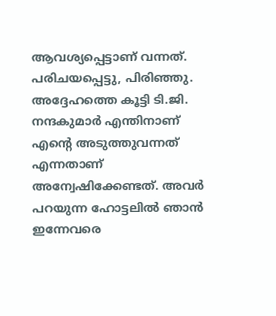ആവശ്യപ്പെട്ടാണ് വന്നത്. പരിചയപ്പെട്ടു, പിരിഞ്ഞു. അദ്ദേഹത്തെ കൂട്ടി ടി.ജി. നന്ദകുമാര്‍ എന്തിനാണ് എന്റെ അടുത്തുവന്നത് എന്നതാണ് അന്വേഷിക്കേണ്ടത്. അവര്‍ പറയുന്ന ഹോട്ടലില്‍ ഞാന്‍ ഇന്നേവരെ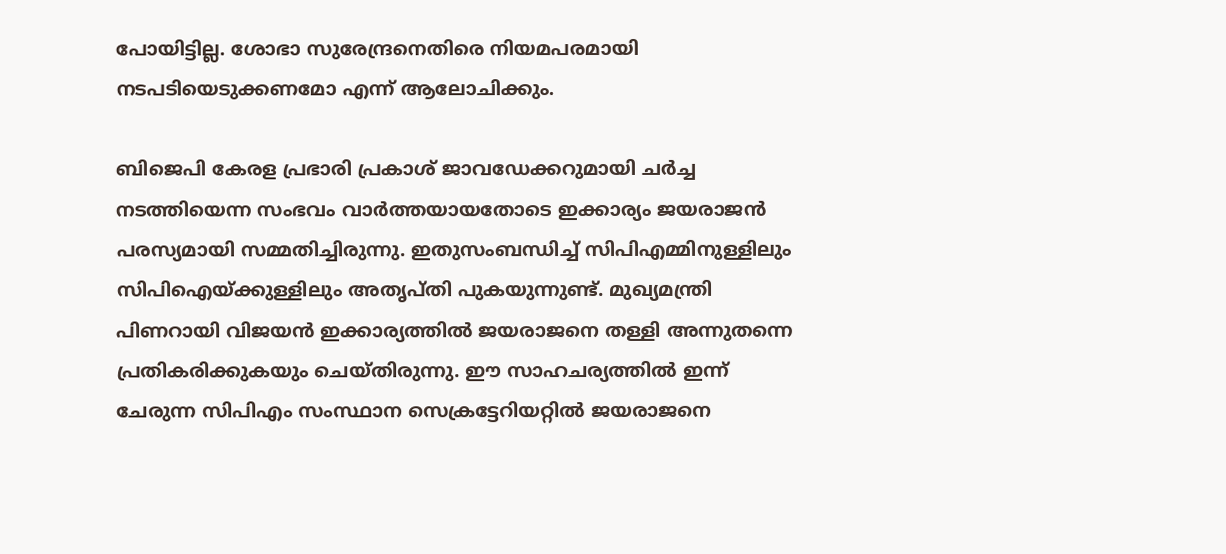പോയിട്ടില്ല. ശോഭാ സുരേന്ദ്രനെതിരെ നിയമപരമായി നടപടിയെടുക്കണമോ എന്ന് ആലോചിക്കും.

ബിജെപി കേരള പ്രഭാരി പ്രകാശ് ജാവഡേക്കറുമായി ചര്‍ച്ച നടത്തിയെന്ന സംഭവം വാര്‍ത്തയായതോടെ ഇക്കാര്യം ജയരാജന്‍ പരസ്യമായി സമ്മതിച്ചിരുന്നു. ഇതുസംബന്ധിച്ച് സിപിഎമ്മിനുള്ളിലും സിപിഐയ്ക്കുള്ളിലും അതൃപ്തി പുകയുന്നുണ്ട്. മുഖ്യമന്ത്രി പിണറായി വിജയന്‍ ഇക്കാര്യത്തില്‍ ജയരാജനെ തള്ളി അന്നുതന്നെ പ്രതികരിക്കുകയും ചെയ്തിരുന്നു. ഈ സാഹചര്യത്തില്‍ ഇന്ന് ചേരുന്ന സിപിഎം സംസ്ഥാന സെക്രട്ടേറിയറ്റില്‍ ജയരാജനെ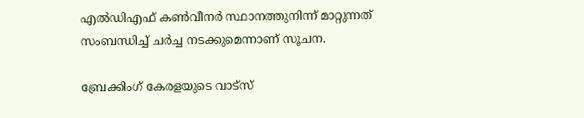എല്‍ഡിഎഫ് കണ്‍വീനര്‍ സ്ഥാനത്തുനിന്ന് മാറ്റുന്നത് സംബന്ധിച്ച് ചര്‍ച്ച നടക്കുമെന്നാണ് സൂചന.

ബ്രേക്കിംഗ് കേരളയുടെ വാട്സ്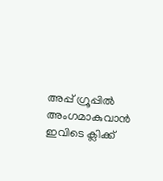അപ്പ് ഗ്രൂപ്പിൽ അംഗമാകുവാൻ ഇവിടെ ക്ലിക്ക്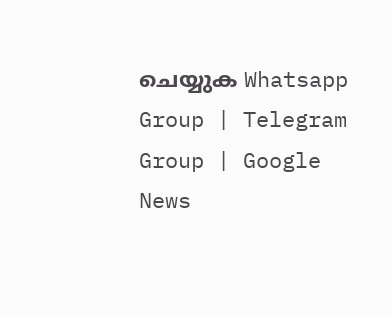ചെയ്യുക Whatsapp Group | Telegram Group | Google News